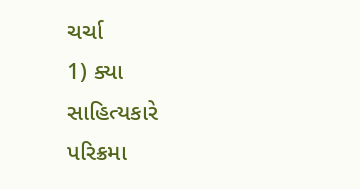ચર્ચા
1) ક્યા સાહિત્યકારે પરિક્રમા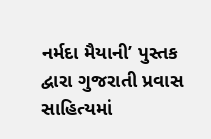નર્મદા મૈયાની’ પુસ્તક દ્વારા ગુજરાતી પ્રવાસ સાહિત્યમાં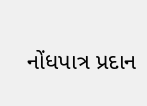નોંધપાત્ર પ્રદાન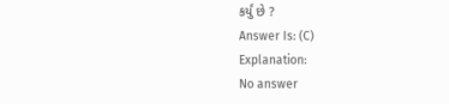કર્યું છે ?
Answer Is: (C)
Explanation:
No answer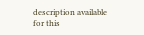description available for this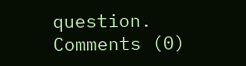question.
Comments (0)